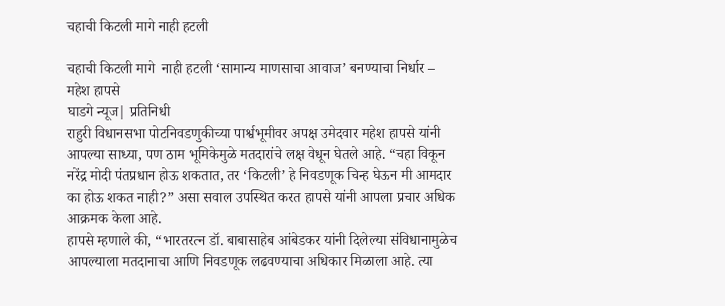चहाची किटली मागे नाही हटली

चहाची किटली मागे  नाही हटली ‘सामान्य माणसाचा आवाज’ बनण्याचा निर्धार – महेश हापसे
घाडगे न्यूज| प्रतिनिधी
राहुरी विधानसभा पोटनिवडणुकीच्या पार्श्वभूमीवर अपक्ष उमेदवार महेश हापसे यांनी आपल्या साध्या, पण ठाम भूमिकेमुळे मतदारांचे लक्ष वेधून घेतले आहे. “चहा विकून नरेंद्र मोदी पंतप्रधान होऊ शकतात, तर ‘किटली’ हे निवडणूक चिन्ह घेऊन मी आमदार का होऊ शकत नाही?” असा सवाल उपस्थित करत हापसे यांनी आपला प्रचार अधिक आक्रमक केला आहे.
हापसे म्हणाले की, “भारतरत्न डॉ. बाबासाहेब आंबेडकर यांनी दिलेल्या संविधानामुळेच आपल्याला मतदानाचा आणि निवडणूक लढवण्याचा अधिकार मिळाला आहे. त्या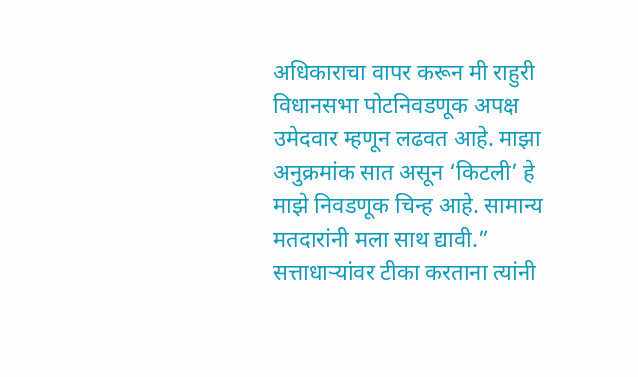अधिकाराचा वापर करून मी राहुरी विधानसभा पोटनिवडणूक अपक्ष उमेदवार म्हणून लढवत आहे. माझा अनुक्रमांक सात असून ‘किटली’ हे माझे निवडणूक चिन्ह आहे. सामान्य मतदारांनी मला साथ द्यावी.”
सत्ताधाऱ्यांवर टीका करताना त्यांनी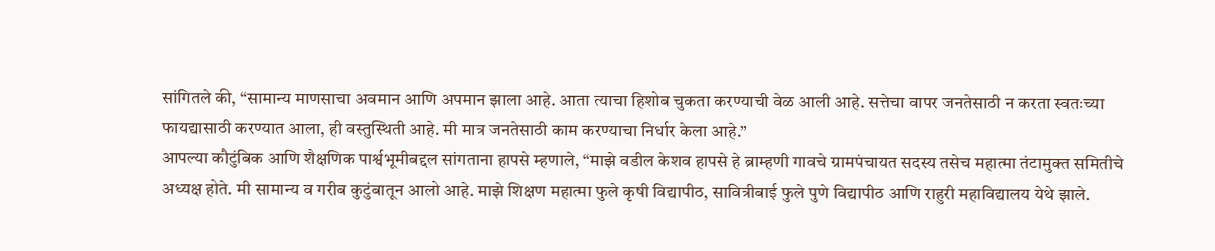सांगितले की, “सामान्य माणसाचा अवमान आणि अपमान झाला आहे. आता त्याचा हिशोब चुकता करण्याची वेळ आली आहे. सत्तेचा वापर जनतेसाठी न करता स्वतःच्या फायद्यासाठी करण्यात आला, ही वस्तुस्थिती आहे. मी मात्र जनतेसाठी काम करण्याचा निर्धार केला आहे.”
आपल्या कौटुंबिक आणि शैक्षणिक पार्श्वभूमीबद्दल सांगताना हापसे म्हणाले, “माझे वडील केशव हापसे हे ब्राम्हणी गावचे ग्रामपंचायत सदस्य तसेच महात्मा तंटामुक्त समितीचे अध्यक्ष होते. मी सामान्य व गरीब कुटुंबातून आलो आहे. माझे शिक्षण महात्मा फुले कृषी विद्यापीठ, सावित्रीबाई फुले पुणे विद्यापीठ आणि राहुरी महाविद्यालय येथे झाले.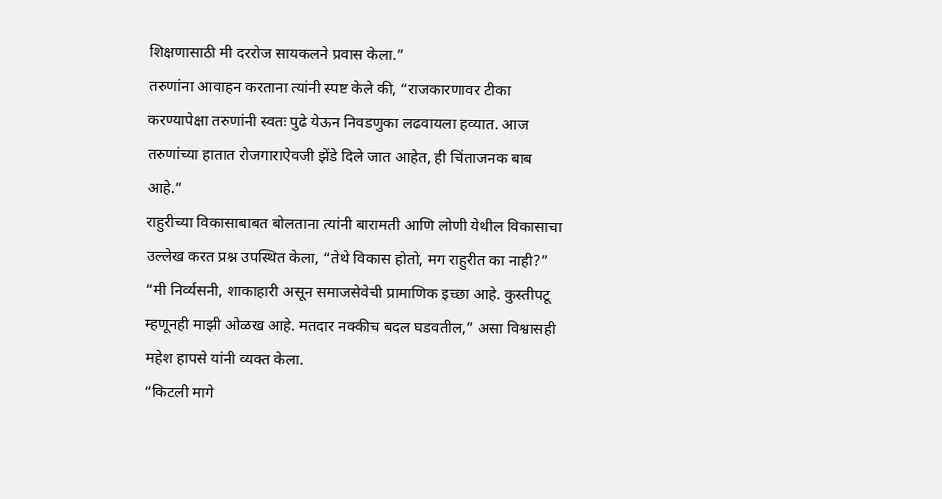शिक्षणासाठी मी दररोज सायकलने प्रवास केला.”
तरुणांना आवाहन करताना त्यांनी स्पष्ट केले की, “राजकारणावर टीका करण्यापेक्षा तरुणांनी स्वतः पुढे येऊन निवडणुका लढवायला हव्यात. आज तरुणांच्या हातात रोजगाराऐवजी झेंडे दिले जात आहेत, ही चिंताजनक बाब आहे.”
राहुरीच्या विकासाबाबत बोलताना त्यांनी बारामती आणि लोणी येथील विकासाचा उल्लेख करत प्रश्न उपस्थित केला, “तेथे विकास होतो, मग राहुरीत का नाही?”
“मी निर्व्यसनी, शाकाहारी असून समाजसेवेची प्रामाणिक इच्छा आहे. कुस्तीपटू म्हणूनही माझी ओळख आहे. मतदार नक्कीच बदल घडवतील,” असा विश्वासही महेश हापसे यांनी व्यक्त केला.
“किटली मागे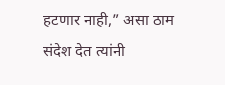हटणार नाही,” असा ठाम संदेश देत त्यांनी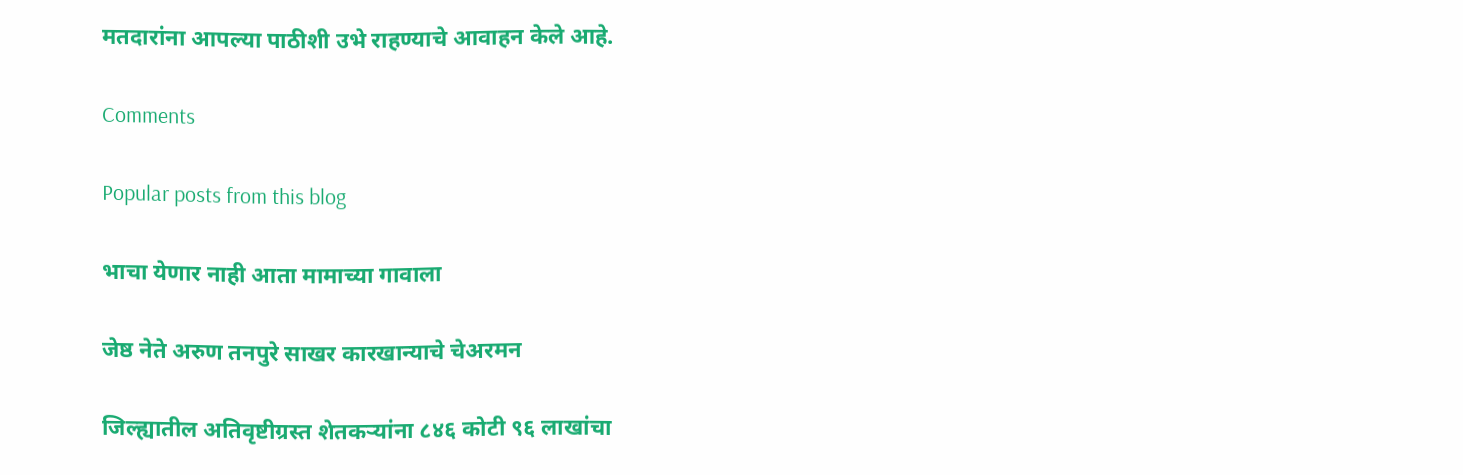मतदारांना आपल्या पाठीशी उभे राहण्याचे आवाहन केले आहे.

Comments

Popular posts from this blog

भाचा येणार नाही आता मामाच्या गावाला

जेष्ठ नेते अरुण तनपुरे साखर कारखान्याचे चेअरमन

जिल्ह्यातील अतिवृष्टीग्रस्त शेतकऱ्यांना ८४६ कोटी ९६ लाखांचा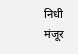निधी मंजूर